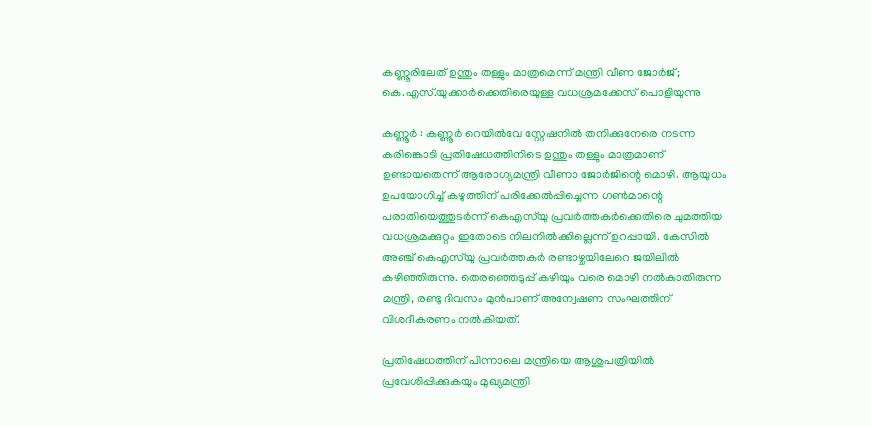കണ്ണൂരിലേത് ഉന്തും തള്ളും മാത്രമെന്ന് മന്ത്രി വീണ ജോർജ്; കെ.എസ്‌.യുക്കാർക്കെതിരെയുള്ള വധശ്രമക്കേസ് പൊളിയുന്നു

കണ്ണൂർ : കണ്ണൂർ റെയിൽവേ സ്റ്റേഷനിൽ തനിക്കുനേരെ നടന്ന കരിങ്കൊടി പ്രതിഷേധത്തിനിടെ ഉന്തും തള്ളും മാത്രമാണ് ഉണ്ടായതെന്ന് ആരോഗ്യമന്ത്രി വീണാ ജോർജിന്റെ മൊഴി. ആയുധം ഉപയോഗിച്ച് കഴുത്തിന് പരിക്കേൽപ്പിച്ചെന്ന ഗൺമാന്റെ പരാതിയെത്തുടർന്ന് കെഎസ്‌യു പ്രവർത്തകർക്കെതിരെ ചുമത്തിയ വധശ്രമക്കുറ്റം ഇതോടെ നിലനിൽക്കില്ലെന്ന് ഉറപ്പായി. കേസിൽ അഞ്ച് കെഎസ്‌യു പ്രവർത്തകർ രണ്ടാഴ്ചയിലേറെ ജയിലിൽ കഴിഞ്ഞിരുന്നു. തെരഞ്ഞെടുപ്പ് കഴിയും വരെ മൊഴി നൽകാതിരുന്ന മന്ത്രി, രണ്ടു ദിവസം മുൻപാണ് അന്വേഷണ സംഘത്തിന് വിശദീകരണം നൽകിയത്.

പ്രതിഷേധത്തിന് പിന്നാലെ മന്ത്രിയെ ആശുപത്രിയിൽ പ്രവേശിപ്പിക്കുകയും മുഖ്യമന്ത്രി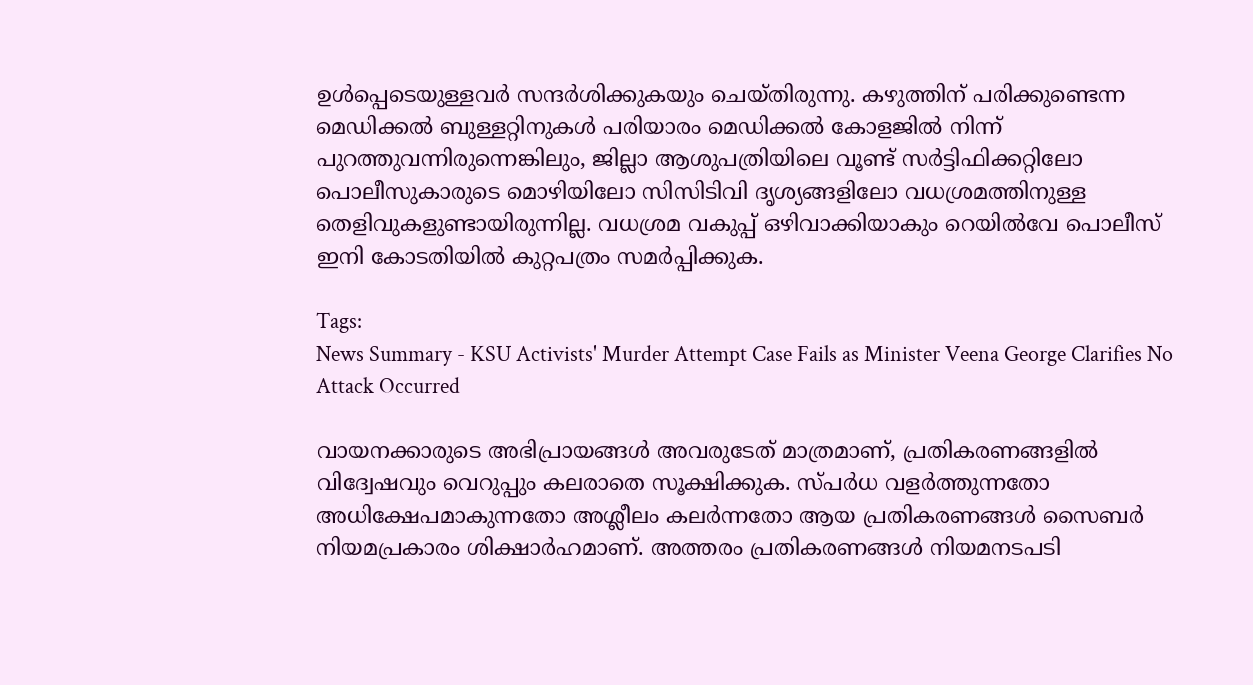ഉൾപ്പെടെയുള്ളവർ സന്ദർശിക്കുകയും ചെയ്തിരുന്നു. കഴുത്തിന് പരിക്കുണ്ടെന്ന മെഡിക്കൽ ബുള്ളറ്റിനുകൾ പരിയാരം മെഡിക്കൽ കോളജിൽ നിന്ന് പുറത്തുവന്നിരുന്നെങ്കിലും, ജില്ലാ ആശുപത്രിയിലെ വൂണ്ട് സർട്ടിഫിക്കറ്റിലോ പൊലീസുകാരുടെ മൊഴിയിലോ സിസിടിവി ദൃശ്യങ്ങളിലോ വധശ്രമത്തിനുള്ള തെളിവുകളുണ്ടായിരുന്നില്ല. വധശ്രമ വകുപ്പ് ഒഴിവാക്കിയാകും റെയിൽവേ പൊലീസ് ഇനി കോടതിയിൽ കുറ്റപത്രം സമർപ്പിക്കുക.

Tags:
News Summary - KSU Activists' Murder Attempt Case Fails as Minister Veena George Clarifies No Attack Occurred

വായനക്കാരുടെ അഭിപ്രായങ്ങള്‍ അവരുടേത് മാത്രമാണ്, പ്രതികരണങ്ങളിൽ വിദ്വേഷവും വെറുപ്പും കലരാതെ സൂക്ഷിക്കുക. സ്പർധ വളർത്തുന്നതോ അധിക്ഷേപമാകുന്നതോ അശ്ലീലം കലർന്നതോ ആയ പ്രതികരണങ്ങൾ സൈബർ നിയമപ്രകാരം ശിക്ഷാർഹമാണ്. അത്തരം പ്രതികരണങ്ങൾ നിയമനടപടി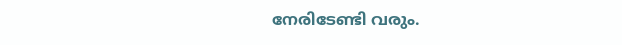നേരിടേണ്ടി വരും.